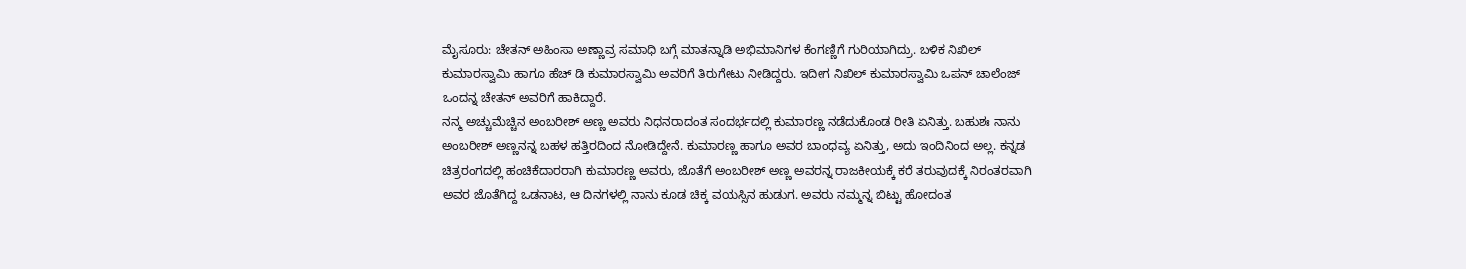ಮೈಸೂರು: ಚೇತನ್ ಅಹಿಂಸಾ ಅಣ್ಣಾವ್ರ ಸಮಾಧಿ ಬಗ್ಗೆ ಮಾತನ್ನಾಡಿ ಅಭಿಮಾನಿಗಳ ಕೆಂಗಣ್ಣಿಗೆ ಗುರಿಯಾಗಿದ್ರು. ಬಳಿಕ ನಿಖಿಲ್ ಕುಮಾರಸ್ವಾಮಿ ಹಾಗೂ ಹೆಚ್ ಡಿ ಕುಮಾರಸ್ವಾಮಿ ಅವರಿಗೆ ತಿರುಗೇಟು ನೀಡಿದ್ದರು. ಇದೀಗ ನಿಖಿಲ್ ಕುಮಾರಸ್ವಾಮಿ ಒಪನ್ ಚಾಲೆಂಜ್ ಒಂದನ್ನ ಚೇತನ್ ಅವರಿಗೆ ಹಾಕಿದ್ದಾರೆ.
ನನ್ಮ ಅಚ್ಚುಮೆಚ್ಚಿನ ಅಂಬರೀಶ್ ಅಣ್ಣ ಅವರು ನಿಧನರಾದಂತ ಸಂದರ್ಭದಲ್ಲಿ ಕುಮಾರಣ್ಣ ನಡೆದುಕೊಂಡ ರೀತಿ ಏನಿತ್ತು. ಬಹುಶಃ ನಾನು ಅಂಬರೀಶ್ ಅಣ್ಣನನ್ನ ಬಹಳ ಹತ್ತಿರದಿಂದ ನೋಡಿದ್ದೇನೆ. ಕುಮಾರಣ್ಣ ಹಾಗೂ ಅವರ ಬಾಂಧವ್ಯ ಏನಿತ್ತು, ಅದು ಇಂದಿನಿಂದ ಅಲ್ಲ. ಕನ್ನಡ ಚಿತ್ರರಂಗದಲ್ಲಿ ಹಂಚಿಕೆದಾರರಾಗಿ ಕುಮಾರಣ್ಣ ಅವರು, ಜೊತೆಗೆ ಅಂಬರೀಶ್ ಅಣ್ಣ ಅವರನ್ನ ರಾಜಕೀಯಕ್ಕೆ ಕರೆ ತರುವುದಕ್ಕೆ ನಿರಂತರವಾಗಿ ಅವರ ಜೊತೆಗಿದ್ದ ಒಡನಾಟ, ಆ ದಿನಗಳಲ್ಲಿ ನಾನು ಕೂಡ ಚಿಕ್ಕ ವಯಸ್ಸಿನ ಹುಡುಗ. ಅವರು ನಮ್ಮನ್ನ ಬಿಟ್ಟು ಹೋದಂತ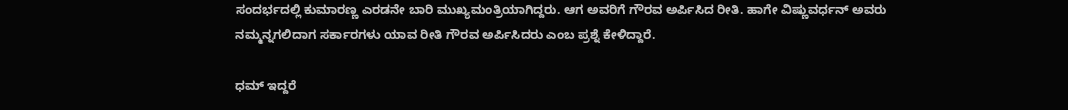ಸಂದರ್ಭದಲ್ಲಿ ಕುಮಾರಣ್ಣ ಎರಡನೇ ಬಾರಿ ಮುಖ್ಯಮಂತ್ರಿಯಾಗಿದ್ದರು. ಆಗ ಅವರಿಗೆ ಗೌರವ ಅರ್ಪಿಸಿದ ರೀತಿ. ಹಾಗೇ ವಿಷ್ಣುವರ್ಧನ್ ಅವರು ನಮ್ಮನ್ನಗಲಿದಾಗ ಸರ್ಕಾರಗಳು ಯಾವ ರೀತಿ ಗೌರವ ಅರ್ಪಿಸಿದರು ಎಂಬ ಪ್ರಶ್ನೆ ಕೇಳಿದ್ದಾರೆ.

ಧಮ್ ಇದ್ದರೆ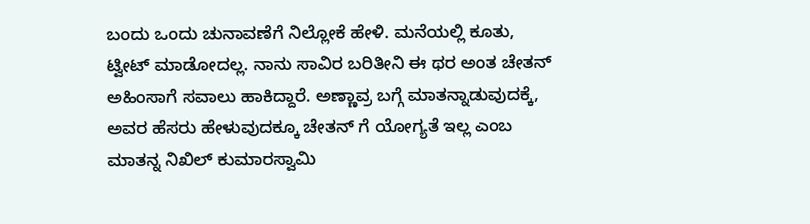ಬಂದು ಒಂದು ಚುನಾವಣೆಗೆ ನಿಲ್ಲೋಕೆ ಹೇಳಿ. ಮನೆಯಲ್ಲಿ ಕೂತು, ಟ್ವೀಟ್ ಮಾಡೋದಲ್ಲ. ನಾನು ಸಾವಿರ ಬರಿತೀನಿ ಈ ಥರ ಅಂತ ಚೇತನ್ ಅಹಿಂಸಾಗೆ ಸವಾಲು ಹಾಕಿದ್ದಾರೆ. ಅಣ್ಣಾವ್ರ ಬಗ್ಗೆ ಮಾತನ್ನಾಡುವುದಕ್ಕೆ, ಅವರ ಹೆಸರು ಹೇಳುವುದಕ್ಕೂ ಚೇತನ್ ಗೆ ಯೋಗ್ಯತೆ ಇಲ್ಲ ಎಂಬ ಮಾತನ್ನ ನಿಖಿಲ್ ಕುಮಾರಸ್ವಾಮಿ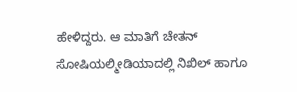ಹೇಳಿದ್ದರು. ಆ ಮಾತಿಗೆ ಚೇತನ್ ಸೋಷಿಯಲ್ಮೀಡಿಯಾದಲ್ಲಿ ನಿಖಿಲ್ ಹಾಗೂ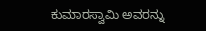ಕುಮಾರಸ್ವಾಮಿ ಅವರನ್ನು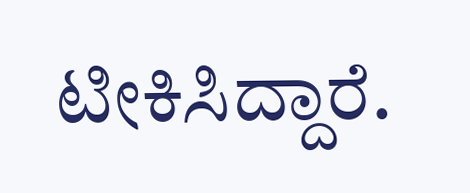ಟೀಕಿಸಿದ್ದಾರೆ.